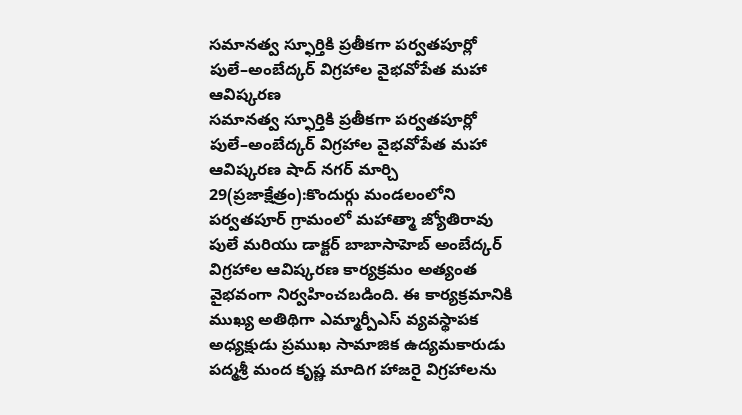సమానత్వ స్ఫూర్తికి ప్రతీకగా పర్వతపూర్లో పులే–అంబేద్కర్ విగ్రహాల వైభవోపేత మహా ఆవిష్కరణ
సమానత్వ స్ఫూర్తికి ప్రతీకగా పర్వతపూర్లో పులే–అంబేద్కర్ విగ్రహాల వైభవోపేత మహా ఆవిష్కరణ షాద్ నగర్ మార్చి 29(ప్రజాక్షేత్రం):కొందుర్గు మండలంలోని పర్వతపూర్ గ్రామంలో మహాత్మా జ్యోతిరావు పులే మరియు డాక్టర్ బాబాసాహెబ్ అంబేద్కర్ విగ్రహాల ఆవిష్కరణ కార్యక్రమం అత్యంత వైభవంగా నిర్వహించబడింది. ఈ కార్యక్రమానికి ముఖ్య అతిథిగా ఎమ్మార్పీఎస్ వ్యవస్థాపక అధ్యక్షుడు ప్రముఖ సామాజిక ఉద్యమకారుడు పద్మశ్రీ మంద కృష్ణ మాదిగ హాజరై విగ్రహాలను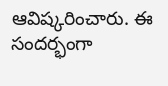ఆవిష్కరించారు. ఈ సందర్భంగా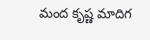మంద కృష్ణ మాదిగ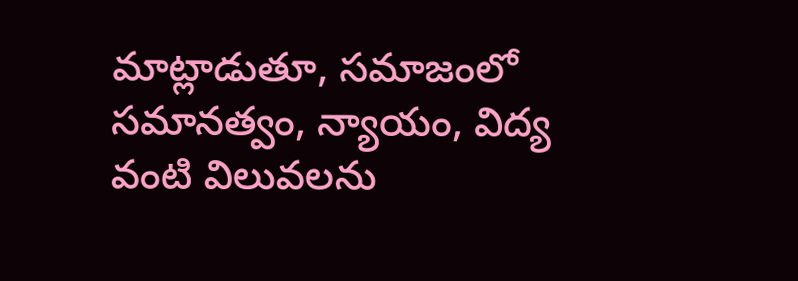మాట్లాడుతూ, సమాజంలో సమానత్వం, న్యాయం, విద్య వంటి విలువలను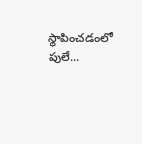స్థాపించడంలో పులే...